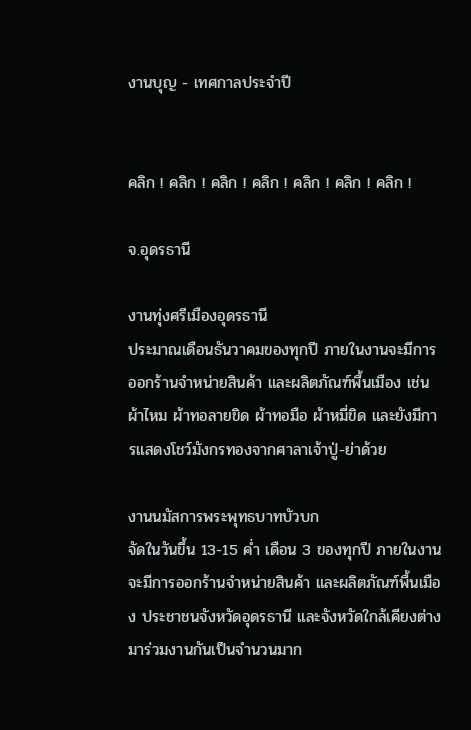งานบุญ - เทศกาลประจำปี


คลิก ! คลิก ! คลิก ! คลิก ! คลิก ! คลิก ! คลิก !

จ.อุดรธานี

งานทุ่งศรีเมืองอุดรธานี
ประมาณเดือนธันวาคมของทุกปี ภายในงานจะมีการออกร้านจำหน่ายสินค้า และผลิตภัณฑ์พื้นเมือง เช่น ผ้าไหม ผ้าทอลายขิด ผ้าทอมือ ผ้าหมี่ขิด และยังมีการแสดงโชว์มังกรทองจากศาลาเจ้าปู่-ย่าด้วย

งานนมัสการพระพุทธบาทบัวบก
จัดในวันขึ้น 13-15 ค่ำ เดือน 3 ของทุกปี ภายในงานจะมีการออกร้านจำหน่ายสินค้า และผลิตภัณฑ์พื้นเมือง ประชาชนจังหวัดอุดรธานี และจังหวัดใกล้เคียงต่างมาร่วมงานกันเป็นจำนวนมาก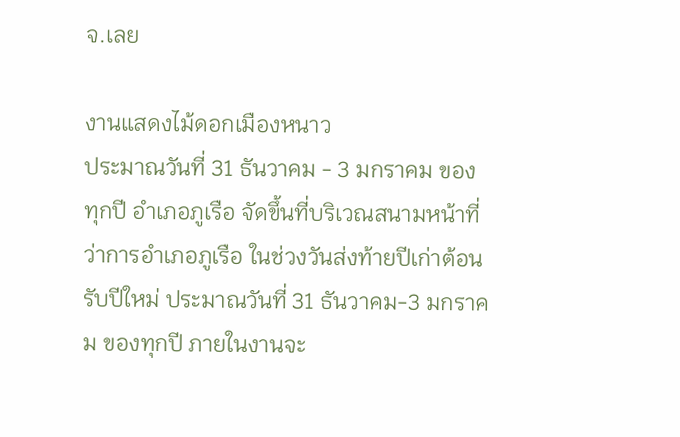จ.เลย

งานแสดงไม้ดอกเมืองหนาว
ประมาณวันที่ 31 ธันวาคม - 3 มกราคม ของทุกปี อำเภอภูเรือ จัดขึ้นที่บริเวณสนามหน้าที่ว่าการอำเภอภูเรือ ในช่วงวันส่งท้ายปีเก่าต้อนรับปีใหม่ ประมาณวันที่ 31 ธันวาคม-3 มกราคม ของทุกปี ภายในงานจะ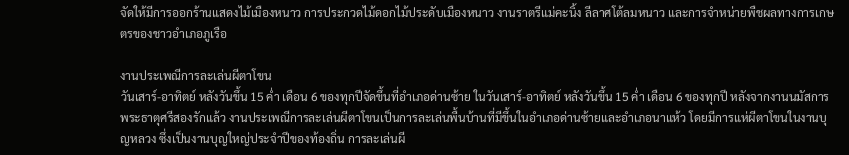จัดให้มีการออกร้านแสดงไม้เมืองหนาว การประกวดไม้ดอกไม้ประดับเมืองหนาว งานราตรีแม่คะนิ้ง ลีลาศโต้ลมหนาว และการจำหน่ายพืชผลทางการเกษตรของชาวอำเภอภูเรือ

งานประเพณีการละเล่นผีตาโขน
วันเสาร์-อาทิตย์ หลังวันขึ้น 15 ค่ำ เดือน 6 ของทุกปีจัดขึ้นที่อำเภอด่านซ้าย ในวันเสาร์-อาทิตย์ หลังวันขึ้น 15 ค่ำ เดือน 6 ของทุกปี หลังจากงานนมัสการพระธาตุศรีสองรักแล้ว งานประเพณีการละเล่นผีตาโขนเป็นการละเล่นพื้นบ้านที่มีขึ้นในอำเภอด่านซ้ายและอำเภอนาแห้ว โดยมีการแห่ผีตาโขนในงานบุญหลวง ซึ่งเป็นงานบุญใหญ่ประจำปีของท้องถิ่น การละเล่นผี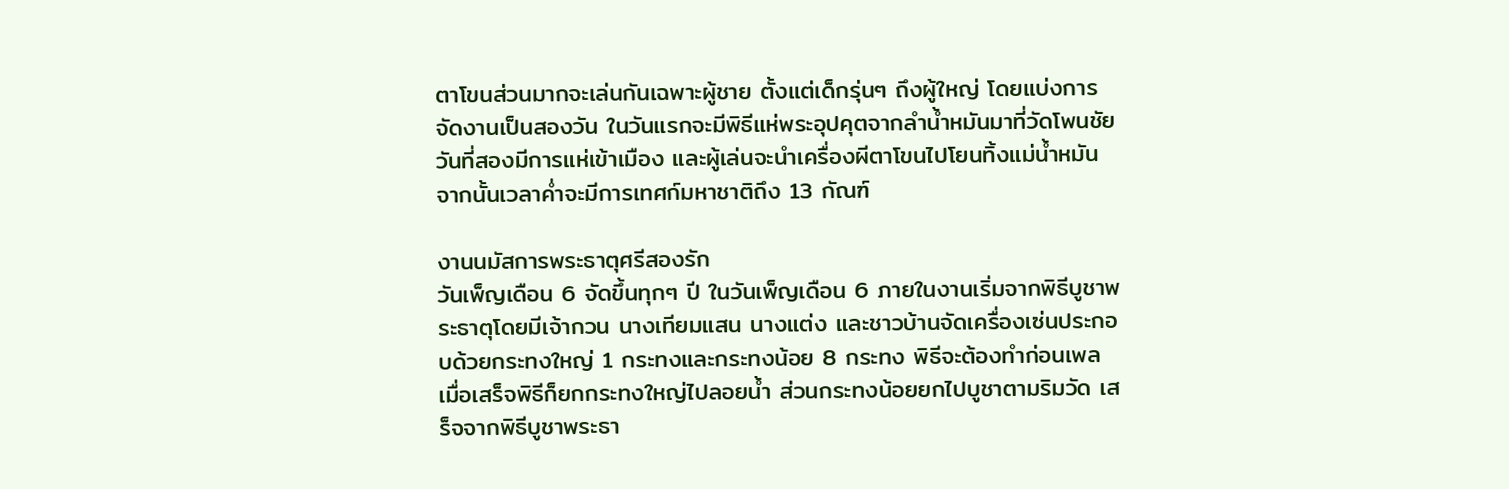ตาโขนส่วนมากจะเล่นกันเฉพาะผู้ชาย ตั้งแต่เด็กรุ่นๆ ถึงผู้ใหญ่ โดยแบ่งการจัดงานเป็นสองวัน ในวันแรกจะมีพิธีแห่พระอุปคุตจากลำน้ำหมันมาที่วัดโพนชัย วันที่สองมีการแห่เข้าเมือง และผู้เล่นจะนำเครื่องผีตาโขนไปโยนทิ้งแม่น้ำหมัน จากนั้นเวลาค่ำจะมีการเทศก์มหาชาติถึง 13 กัณฑ์

งานนมัสการพระธาตุศรีสองรัก
วันเพ็ญเดือน 6 จัดขึ้นทุกๆ ปี ในวันเพ็ญเดือน 6 ภายในงานเริ่มจากพิธีบูชาพระธาตุโดยมีเจ้ากวน นางเทียมแสน นางแต่ง และชาวบ้านจัดเครื่องเซ่นประกอบด้วยกระทงใหญ่ 1 กระทงและกระทงน้อย 8 กระทง พิธีจะต้องทำก่อนเพล เมื่อเสร็จพิธีก็ยกกระทงใหญ่ไปลอยน้ำ ส่วนกระทงน้อยยกไปบูชาตามริมวัด เสร็จจากพิธีบูชาพระธา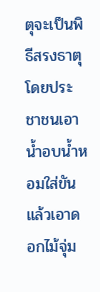ตุจะเป็นพิธีสรงธาตุโดยประชาชนเอาน้ำอบน้ำหอมใส่ขันแล้วเอาดอกไม้จุ่ม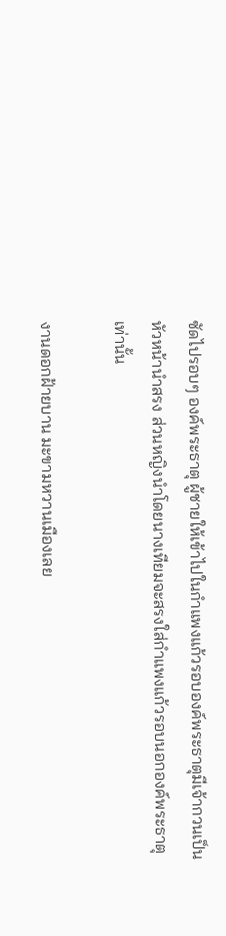ซัดไปรอบๆ องค์พระธาตุ ผู้ชายให้เข้าไปในกำแพงแก้วรอบองค์พระธาตุมีเจ้ากวนเป็นหัวหน้านำสรง ส่วนหญิงนำโดยนางเทียมจะสรงใส่กำแพงแก้วรอบนอกองค์พระธาตุเท่านั้น

งานดอกฝ้ายบาน มะขามหวานเมืองเลย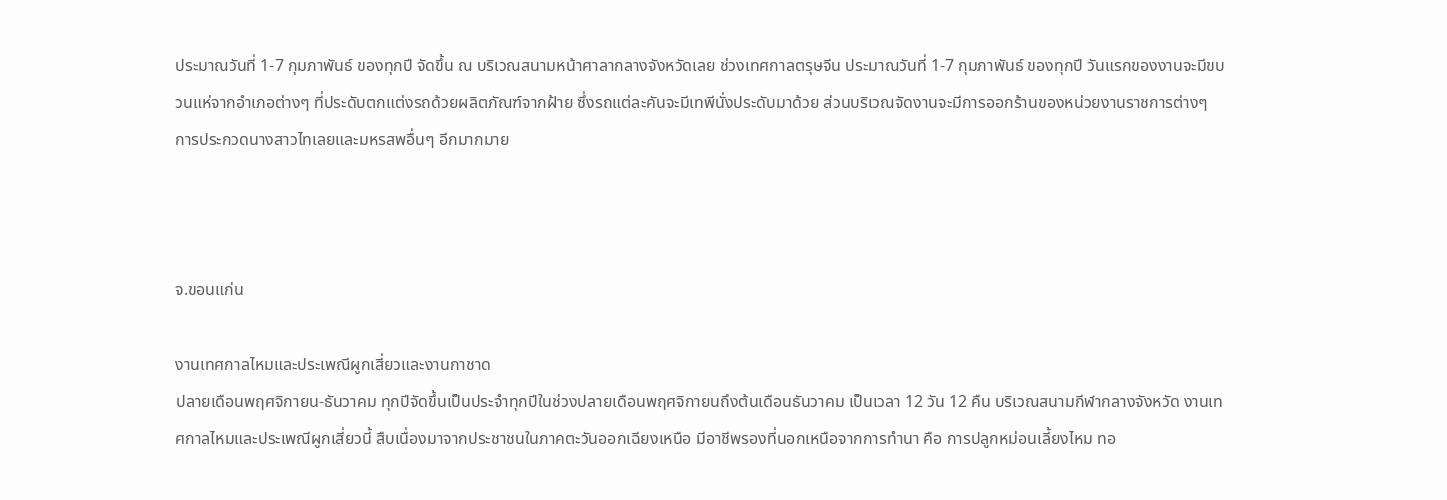ประมาณวันที่ 1-7 กุมภาพันธ์ ของทุกปี จัดขึ้น ณ บริเวณสนามหน้าศาลากลางจังหวัดเลย ช่วงเทศกาลตรุษจีน ประมาณวันที่ 1-7 กุมภาพันธ์ ของทุกปี วันแรกของงานจะมีขบวนแห่จากอำเภอต่างๆ ที่ประดับตกแต่งรถด้วยผลิตภัณฑ์จากฝ้าย ซึ่งรถแต่ละคันจะมีเทพีนั่งประดับมาด้วย ส่วนบริเวณจัดงานจะมีการออกร้านของหน่วยงานราชการต่างๆ การประกวดนางสาวไทเลยและมหรสพอื่นๆ อีกมากมาย



จ.ขอนแก่น

งานเทศกาลไหมและประเพณีผูกเสี่ยวและงานกาชาด
ปลายเดือนพฤศจิกายน-ธันวาคม ทุกปีจัดขึ้นเป็นประจำทุกปีในช่วงปลายเดือนพฤศจิกายนถึงต้นเดือนธันวาคม เป็นเวลา 12 วัน 12 คืน บริเวณสนามกีฬากลางจังหวัด งานเทศกาลไหมและประเพณีผูกเสี่ยวนี้ สืบเนื่องมาจากประชาชนในภาคตะวันออกเฉียงเหนือ มีอาชีพรองที่นอกเหนือจากการทำนา คือ การปลูกหม่อนเลี้ยงไหม ทอ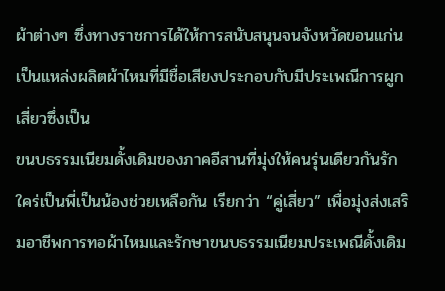ผ้าต่างๆ ซึ่งทางราชการได้ให้การสนับสนุนจนจังหวัดขอนแก่นเป็นแหล่งผลิตผ้าไหมที่มีชื่อเสียงประกอบกับมีประเพณีการผูกเสี่ยวซึ่งเป็น
ขนบธรรมเนียมดั้งเดิมของภาคอีสานที่มุ่งให้คนรุ่นเดียวกันรักใคร่เป็นพี่เป็นน้องช่วยเหลือกัน เรียกว่า “คู่เสี่ยว” เพื่อมุ่งส่งเสริมอาชีพการทอผ้าไหมและรักษาขนบธรรมเนียมประเพณีดั้งเดิม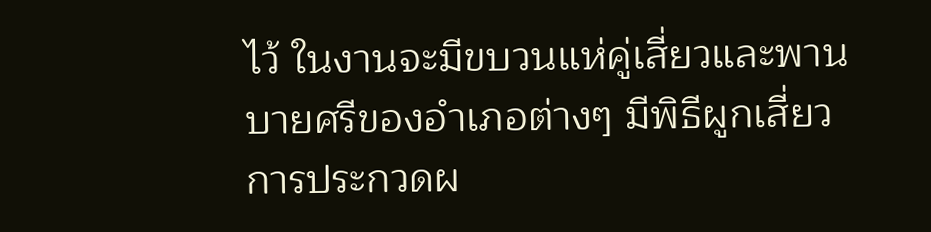ไว้ ในงานจะมีขบวนแห่คู่เสี่ยวและพานบายศรีของอำเภอต่างๆ มีพิธีผูกเสี่ยว การประกวดผ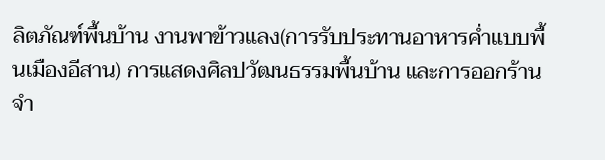ลิตภัณฑ์พื้นบ้าน งานพาข้าวแลง(การรับประทานอาหารค่ำแบบพื้นเมืองอีสาน) การแสดงศิลปวัฒนธรรมพื้นบ้าน และการออกร้านจำ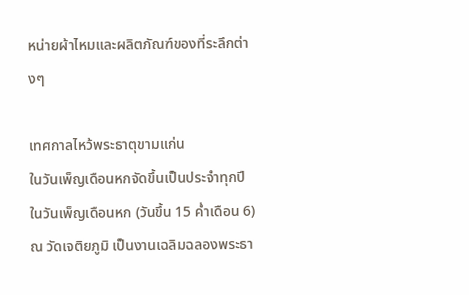หน่ายผ้าไหมและผลิตภัณฑ์ของที่ระลึกต่างๆ

เทศกาลไหว้พระธาตุขามแก่น
ในวันเพ็ญเดือนหกจัดขึ้นเป็นประจำทุกปีในวันเพ็ญเดือนหก (วันขึ้น 15 ค่ำเดือน 6) ณ วัดเจติยภูมิ เป็นงานเฉลิมฉลองพระธา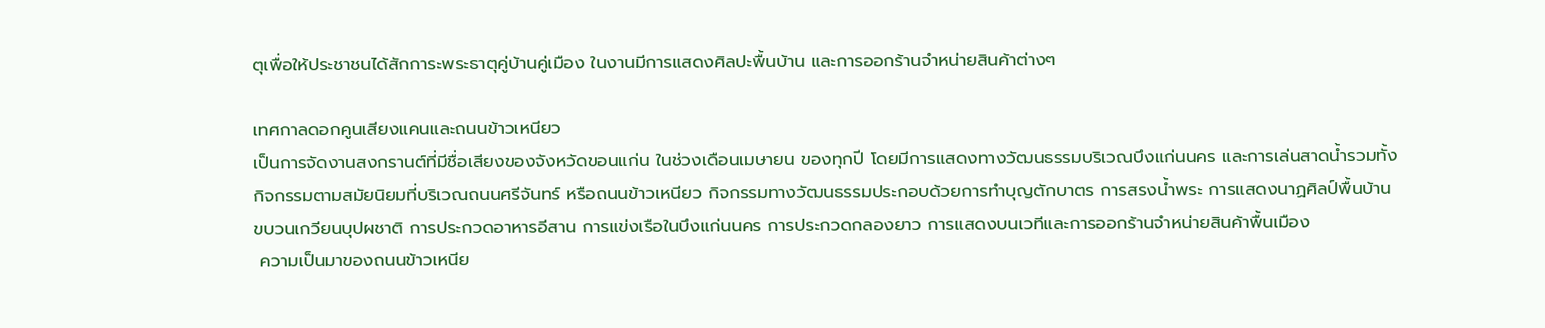ตุเพื่อให้ประชาชนได้สักการะพระธาตุคู่บ้านคู่เมือง ในงานมีการแสดงศิลปะพื้นบ้าน และการออกร้านจำหน่ายสินค้าต่างๆ

เทศกาลดอกคูนเสียงแคนและถนนข้าวเหนียว
เป็นการจัดงานสงกรานต์ที่มีชื่อเสียงของจังหวัดขอนแก่น ในช่วงเดือนเมษายน ของทุกปี โดยมีการแสดงทางวัฒนธรรมบริเวณบึงแก่นนคร และการเล่นสาดน้ำรวมทั้งกิจกรรมตามสมัยนิยมที่บริเวณถนนศรีจันทร์ หรือถนนข้าวเหนียว กิจกรรมทางวัฒนธรรมประกอบด้วยการทำบุญตักบาตร การสรงน้ำพระ การแสดงนาฏศิลป์พื้นบ้าน ขบวนเกวียนบุปผชาติ การประกวดอาหารอีสาน การแข่งเรือในบึงแก่นนคร การประกวดกลองยาว การแสดงบนเวทีและการออกร้านจำหน่ายสินค้าพื้นเมือง
 ความเป็นมาของถนนข้าวเหนีย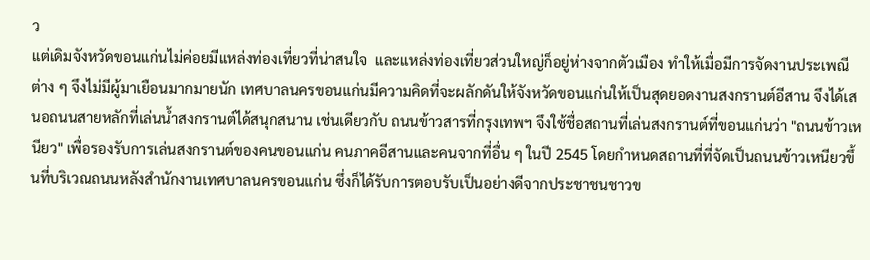ว
แต่เดิมจังหวัดขอนแก่นไม่ค่อยมีแหล่งท่องเที่ยวที่น่าสนใจ  และแหล่งท่องเที่ยวส่วนใหญ่ก็อยู่ห่างจากตัวเมือง ทำให้เมื่อมีการจัดงานประเพณีต่าง ๆ จึงไม่มีผู้มาเยือนมากมายนัก เทศบาลนครขอนแก่นมีความคิดที่จะผลักดันให้จังหวัดขอนแก่นให้เป็นสุดยอดงานสงกรานต์อีสาน จึงได้เสนอถนนสายหลักที่เล่นน้ำสงกรานต์ได้สนุกสนาน เช่นเดียวกับ ถนนข้าวสารที่กรุงเทพฯ จึงใช้ชื่อสถานที่เล่นสงกรานต์ที่ขอนแก่นว่า "ถนนข้าวเหนียว" เพื่อรองรับการเล่นสงกรานต์ของคนขอนแก่น คนภาคอีสานและคนจากที่อื่น ๆ ในปี 2545 โดยกำหนดสถานที่ที่จัดเป็นถนนข้าวเหนียวขึ้นที่บริเวณถนนหลังสำนักงานเทศบาลนครขอนแก่น ซึ่งก็ได้รับการตอบรับเป็นอย่างดีจากประชาชนชาวข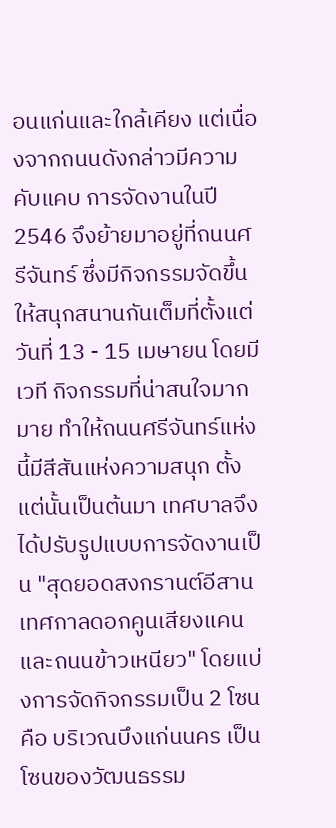อนแก่นและใกล้เคียง แต่เนื่องจากถนนดังกล่าวมีความคับแคบ การจัดงานในปี 2546 จึงย้ายมาอยู่ที่ถนนศรีจันทร์ ซึ่งมีกิจกรรมจัดขึ้นให้สนุกสนานกันเต็มที่ตั้งแต่วันที่ 13 - 15 เมษายน โดยมีเวที กิจกรรมที่น่าสนใจมากมาย ทำให้ถนนศรีจันทร์แห่งนี้มีสีสันแห่งความสนุก ตั้งแต่นั้นเป็นต้นมา เทศบาลจึงได้ปรับรูปแบบการจัดงานเป็น "สุดยอดสงกรานต์อีสาน เทศกาลดอกคูนเสียงแคน และถนนข้าวเหนียว" โดยแบ่งการจัดกิจกรรมเป็น 2 โซนคือ บริเวณบึงแก่นนคร เป็นโซนของวัฒนธรรม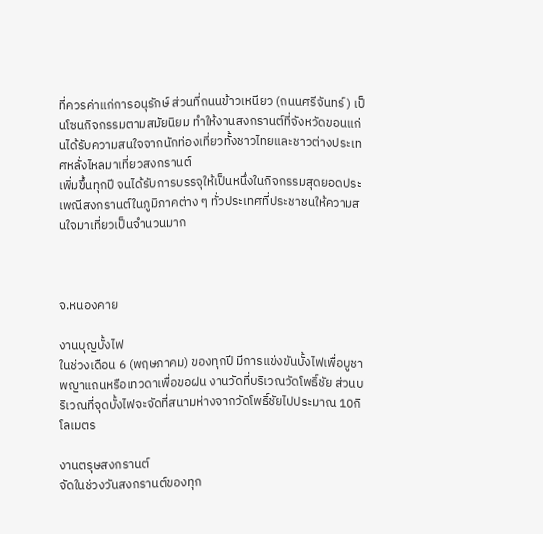ที่ควรค่าแก่การอนุรักษ์ ส่วนที่ถนนข้าวเหนียว (ถนนศรีจันทร์) เป็นโซนกิจกรรมตามสมัยนิยม ทำให้งานสงกรานต์ที่จังหวัดขอนแก่นได้รับความสนใจจากนักท่องเที่ยวทั้งชาวไทยและชาวต่างประเทศหลั่งไหลมาเที่ยวสงกรานต์
เพิ่มขึ้นทุกปี จนได้รับการบรรจุให้เป็นหนึ่งในกิจกรรมสุดยอดประเพณีสงกรานต์ในภูมิภาคต่าง ๆ ทั่วประเทศที่ประชาชนให้ความสนใจมาเที่ยวเป็นจำนวนมาก



จ.หนองคาย

งานบุญบั้งไฟ
ในช่วงเดือน 6 (พฤษภาคม) ของทุกปี มีการแข่งขันบั้งไฟเพื่อบูชาพญาแถนหรือเทวดาเพื่อขอฝน งานวัดที่บริเวณวัดโพธิ์ชัย ส่วนบริเวณที่จุดบั้งไฟจะจัดที่สนามห่างจากวัดโพธิ์ชัยไปประมาณ 10กิโลเมตร

งานตรุษสงกรานต์
จัดในช่วงวันสงกรานต์ของทุก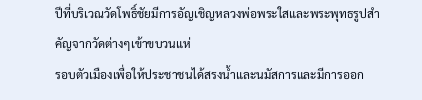ปีที่บริเวณวัดโพธิ์ชัยมีการอัญเชิญหลวงพ่อพระใสและพระพุทธรูปสำคัญจากวัดต่างๆเข้าขบวนแห่
รอบตัวเมืองเพื่อให้ประชาชนได้สรงน้ำและนมัสการและมีการออก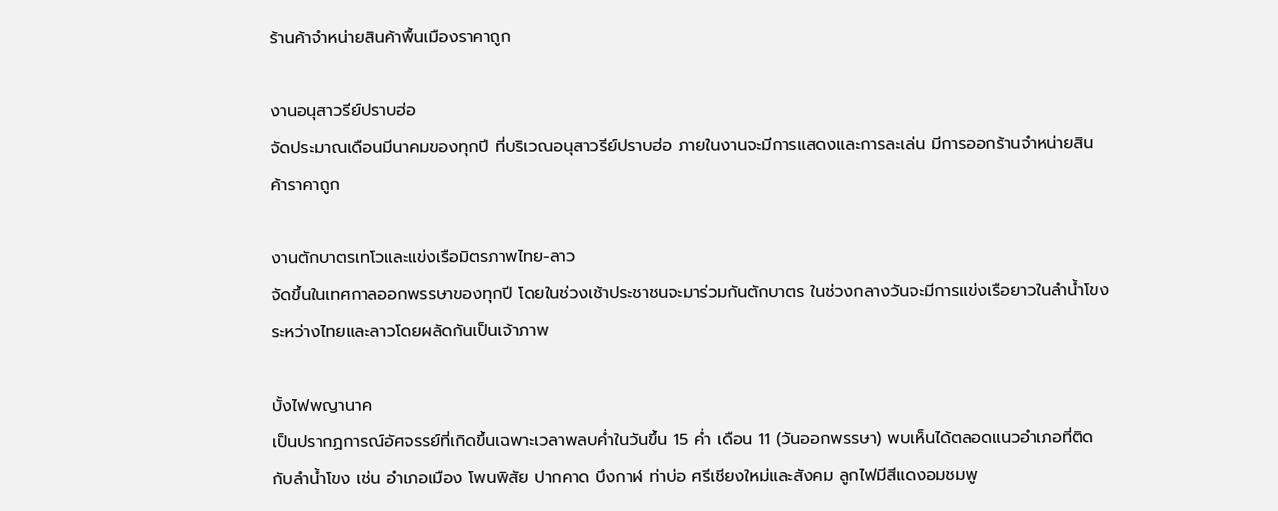ร้านค้าจำหน่ายสินค้าพื้นเมืองราคาถูก

งานอนุสาวรีย์ปราบฮ่อ
จัดประมาณเดือนมีนาคมของทุกปี ที่บริเวณอนุสาวรีย์ปราบฮ่อ ภายในงานจะมีการแสดงและการละเล่น มีการออกร้านจำหน่ายสินค้าราคาถูก

งานตักบาตรเทโวและแข่งเรือมิตรภาพไทย-ลาว
จัดขึ้นในเทศกาลออกพรรษาของทุกปี โดยในช่วงเช้าประชาชนจะมาร่วมกันตักบาตร ในช่วงกลางวันจะมีการแข่งเรือยาวในลำน้ำโขงระหว่างไทยและลาวโดยผลัดกันเป็นเจ้าภาพ

บั้งไฟพญานาค
เป็นปรากฏการณ์อัศจรรย์ที่เกิดขึ้นเฉพาะเวลาพลบค่ำในวันขึ้น 15 ค่ำ เดือน 11 (วันออกพรรษา) พบเห็นได้ตลอดแนวอำเภอที่ติดกับลำน้ำโขง เช่น อำเภอเมือง โพนพิสัย ปากคาด บึงกาฬ ท่าบ่อ ศรีเชียงใหม่และสังคม ลูกไฟมีสีแดงอมชมพู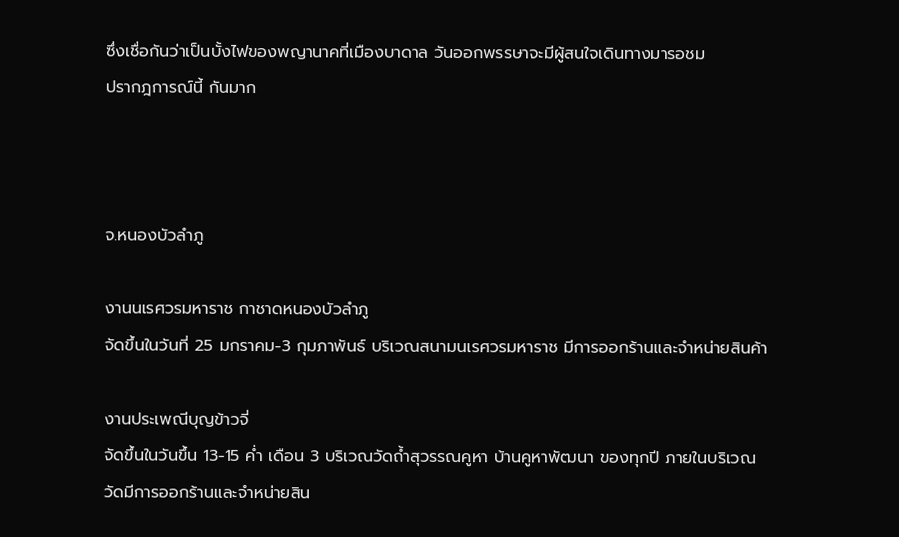ซึ่งเชื่อกันว่าเป็นบั้งไฟของพญานาคที่เมืองบาดาล วันออกพรรษาจะมีผู้สนใจเดินทางมารอชม
ปรากฎการณ์นี้ กันมาก



จ.หนองบัวลำภู

งานนเรศวรมหาราช กาชาดหนองบัวลำภู
จัดขึ้นในวันที่ 25 มกราคม-3 กุมภาพันธ์ บริเวณสนามนเรศวรมหาราช มีการออกร้านและจำหน่ายสินค้า

งานประเพณีบุญข้าวจี่
จัดขึ้นในวันขึ้น 13-15 ค่ำ เดือน 3 บริเวณวัดถ้ำสุวรรณคูหา บ้านคูหาพัฒนา ของทุกปี ภายในบริเวณวัดมีการออกร้านและจำหน่ายสิน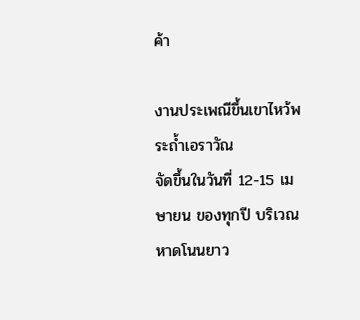ค้า

งานประเพณีขึ้นเขาไหว้พระถ้ำเอราวัณ
จัดขึ้นในวันที่ 12-15 เมษายน ของทุกปี บริเวณหาดโนนยาว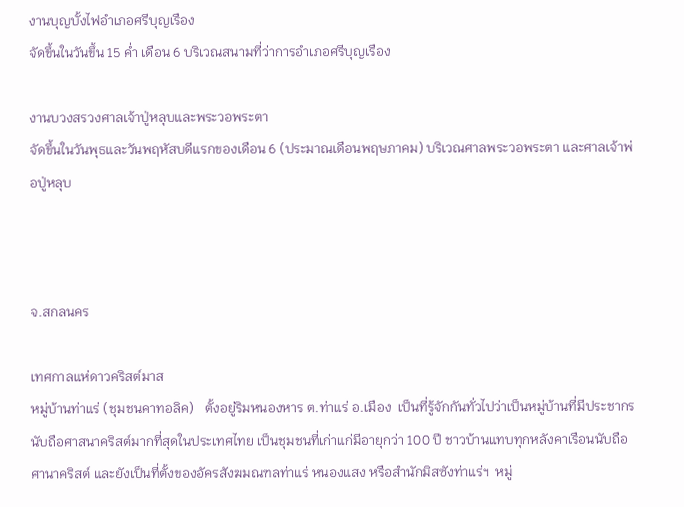งานบุญบั้งไฟอำเภอศรีบุญเรือง
จัดขึ้นในวันขึ้น 15 ค่ำ เดือน 6 บริเวณสนามที่ว่าการอำเภอศรีบุญเรือง

งานบวงสรวงศาลเจ้าปู่หลุบและพระวอพระตา
จัดขึ้นในวันพุธและวันพฤหัสบดีแรกของเดือน 6 (ประมาณเดือนพฤษภาคม) บริเวณศาลพระวอพระตา และศาลเจ้าพ่อปู่หลุบ



จ.สกลนคร

เทศกาลแห่ดาวคริสต์มาส
หมู่บ้านท่าแร่ (ชุมชนคาทอลิค)   ตั้งอยู่ริมหนองหาร ต.ท่าแร่ อ.เมือง  เป็นที่รู้จักกันทั่วไปว่าเป็นหมู่บ้านที่มีประชากรนับถือศาสนาคริสต์มากที่สุดในประเทศไทย เป็นชุมชนที่เก่าแก่มีอายุกว่า 100 ปี ชาวบ้านแทบทุกหลังคาเรือนนับถือศานาคริสต์ และยังเป็นที่ตั้งของอัครสังฆมณฑลท่าแร่ หนองแสง หรือสำนักมิสซังท่าแร่ฯ  หมู่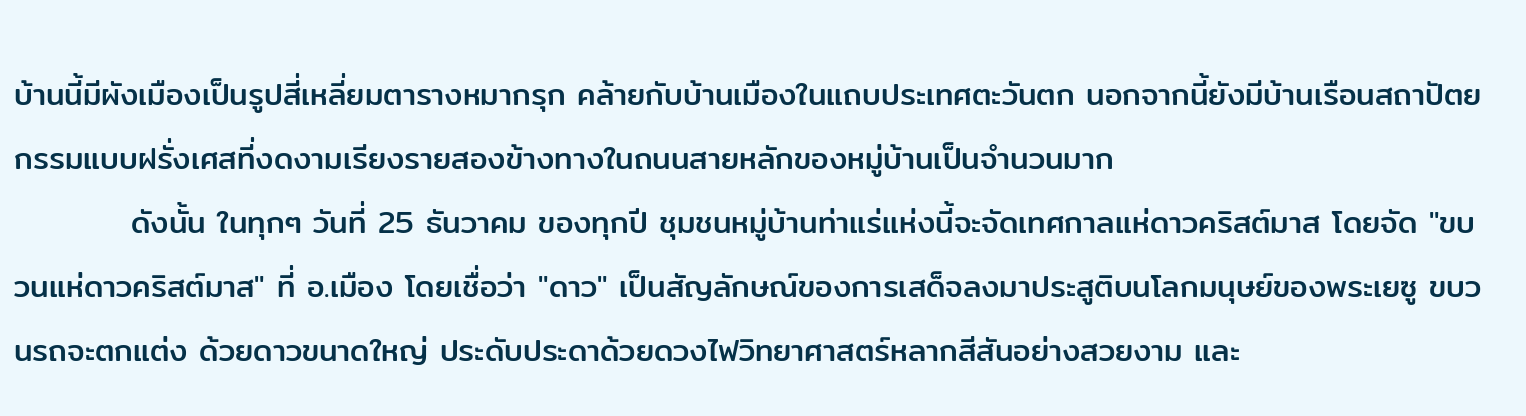บ้านนี้มีผังเมืองเป็นรูปสี่เหลี่ยมตารางหมากรุก คล้ายกับบ้านเมืองในแถบประเทศตะวันตก นอกจากนี้ยังมีบ้านเรือนสถาปัตยกรรมแบบฝรั่งเศสที่งดงามเรียงรายสองข้างทางในถนนสายหลักของหมู่บ้านเป็นจำนวนมาก
          ดังนั้น ในทุกๆ วันที่ 25 ธันวาคม ของทุกปี ชุมชนหมู่บ้านท่าแร่แห่งนี้จะจัดเทศกาลแห่ดาวคริสต์มาส โดยจัด "ขบวนแห่ดาวคริสต์มาส" ที่ อ.เมือง โดยเชื่อว่า "ดาว" เป็นสัญลักษณ์ของการเสด็จลงมาประสูติบนโลกมนุษย์ของพระเยซู ขบวนรถจะตกแต่ง ด้วยดาวขนาดใหญ่ ประดับประดาด้วยดวงไฟวิทยาศาสตร์หลากสีสันอย่างสวยงาม และ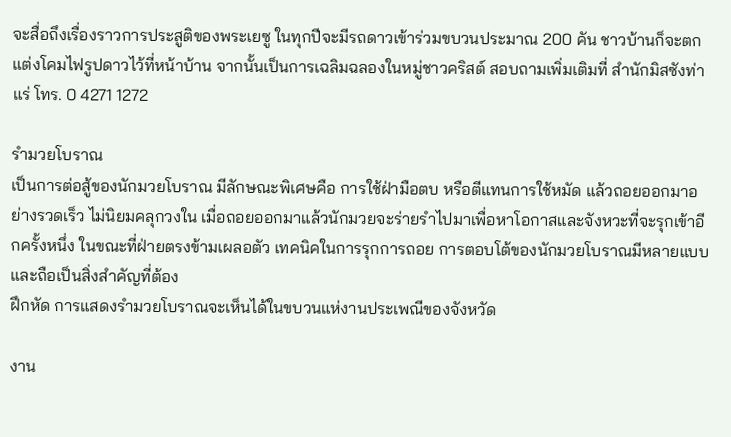จะสื่อถึงเรื่องราวการประสูติของพระเยซู ในทุกปีจะมีรถดาวเข้าร่วมขบวนประมาณ 200 คัน ชาวบ้านก็จะตกแต่งโคมไฟรูปดาวไว้ที่หน้าบ้าน จากนั้นเป็นการเฉลิมฉลองในหมู่ชาวคริสต์ สอบถามเพิ่มเติมที่ สำนักมิสซังท่าแร่ โทร. 0 4271 1272

รำมวยโบราณ
เป็นการต่อสู้ของนักมวยโบราณ มีลักษณะพิเศษคือ การใช้ฝ่ามือตบ หรือตีแทนการใช้หมัด แล้วถอยออกมาอย่างรวดเร็ว ไม่นิยมคลุกวงใน เมื่อถอยออกมาแล้วนักมวยจะร่ายรำไปมาเพื่อหาโอกาสและจังหวะที่จะรุกเข้าอีกครั้งหนึ่ง ในขณะที่ฝ่ายตรงข้ามเผลอตัว เทคนิคในการรุกการถอย การตอบโต้ของนักมวยโบราณมีหลายแบบ และถือเป็นสิ่งสำคัญที่ต้อง
ฝึกหัด การแสดงรำมวยโบราณจะเห็นได้ในขบวนแห่งานประเพณีของจังหวัด

งาน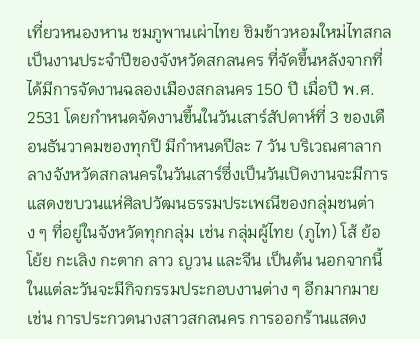เที่ยวหนองหาน ชมภูพานเผ่าไทย ชิมข้าวหอมใหม่ไทสกล
เป็นงานประจำปีของจังหวัดสกลนคร ที่จัดขึ้นหลังจากที่ได้มีการจัดงานฉลองเมืองสกลนคร 150 ปี เมื่อปี พ.ศ. 2531 โดยกำหนดจัดงานขึ้นในวันเสาร์สัปดาห์ที่ 3 ของเดือนธันวาคมของทุกปี มีกำหนดปีละ 7 วัน บริเวณศาลากลางจังหวัดสกลนครในวันเสาร์ซึ่งเป็นวันเปิดงานจะมีการแสดงขบวนแห่ศิลปวัฒนธรรมประเพณีของกลุ่มชนต่าง ๆ ที่อยู่ในจังหวัดทุกกลุ่ม เช่น กลุ่มผู้ไทย (ภูไท) โส้ ย้อ โย้ย กะเลิง กะตาก ลาว ญวน และจีน เป็นต้น นอกจากนี้ในแต่ละวันจะมีกิจกรรมประกอบงานต่าง ๆ อีกมากมาย เช่น การประกวดนางสาวสกลนคร การออกร้านแสดง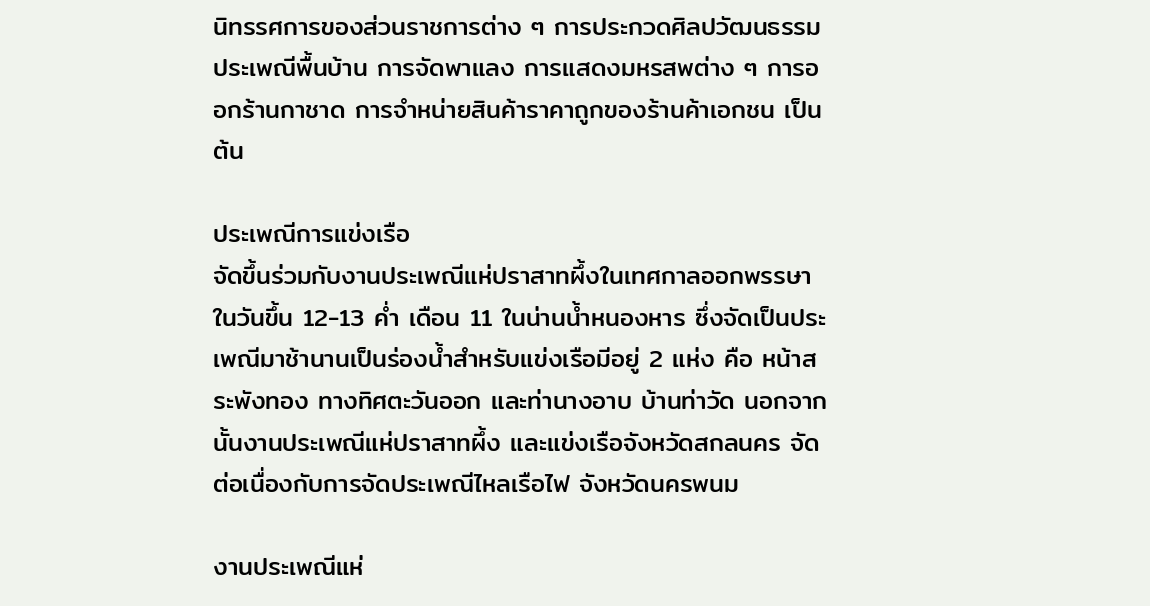นิทรรศการของส่วนราชการต่าง ๆ การประกวดศิลปวัฒนธรรมประเพณีพื้นบ้าน การจัดพาแลง การแสดงมหรสพต่าง ๆ การออกร้านกาชาด การจำหน่ายสินค้าราคาถูกของร้านค้าเอกชน เป็นต้น

ประเพณีการแข่งเรือ
จัดขึ้นร่วมกับงานประเพณีแห่ปราสาทผึ้งในเทศกาลออกพรรษา ในวันขึ้น 12-13 ค่ำ เดือน 11 ในน่านน้ำหนองหาร ซึ่งจัดเป็นประเพณีมาช้านานเป็นร่องน้ำสำหรับแข่งเรือมีอยู่ 2 แห่ง คือ หน้าสระพังทอง ทางทิศตะวันออก และท่านางอาบ บ้านท่าวัด นอกจากนั้นงานประเพณีแห่ปราสาทผึ้ง และแข่งเรือจังหวัดสกลนคร จัดต่อเนื่องกับการจัดประเพณีไหลเรือไฟ จังหวัดนครพนม

งานประเพณีแห่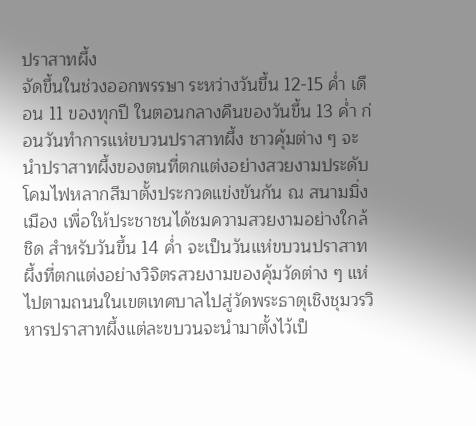ปราสาทผึ้ง
จัดขึ้นในช่วงออกพรรษา ระหว่างวันขึ้น 12-15 ค่ำ เดือน 11 ของทุกปี ในตอนกลางคืนของวันขึ้น 13 ค่ำ ก่อนวันทำการแห่ขบวนปราสาทผึ้ง ชาวคุ้มต่าง ๆ จะนำปราสาทผึ้งของตนที่ตกแต่งอย่างสวยงามประดับโคมไฟหลากสีมาตั้งประกวดแข่งขันกัน ณ สนามมิ่งเมือง เพื่อให้ประชาชนได้ชมความสวยงามอย่างใกล้ชิด สำหรับวันขึ้น 14 ค่ำ จะเป็นวันแห่ขบวนปราสาทผึ้งที่ตกแต่งอย่างวิจิตรสวยงามของคุ้มวัดต่าง ๆ แห่ไปตามถนนในเขตเทศบาลไปสู่วัดพระธาตุเชิงชุมวรวิหารปราสาทผึ้งแต่ละขบวนจะนำมาตั้งไว้เป็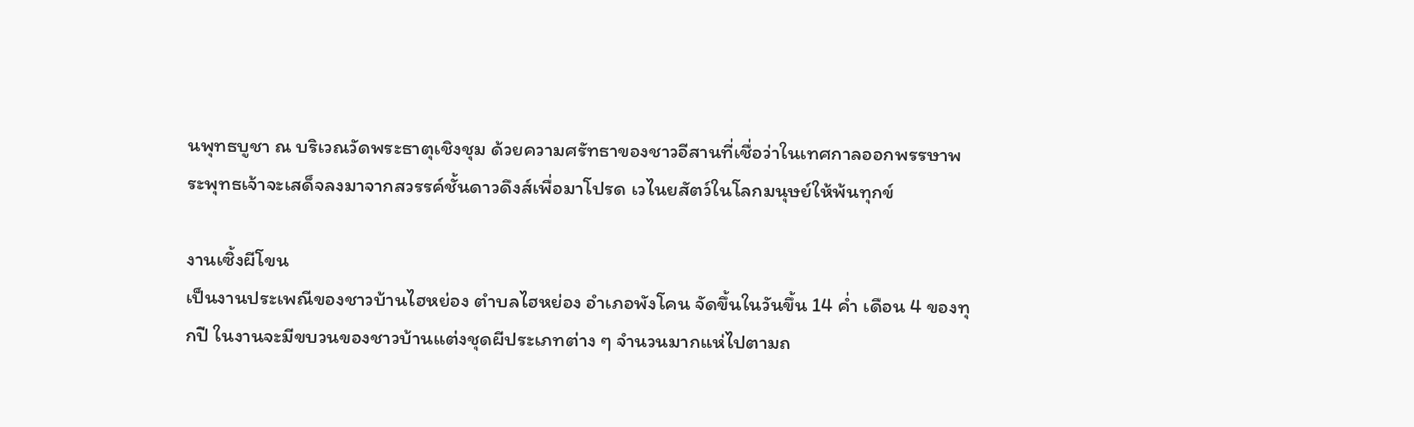นพุทธบูชา ณ บริเวณวัดพระธาตุเชิงชุม ด้วยความศรัทธาของชาวอีสานที่เชื่อว่าในเทศกาลออกพรรษาพระพุทธเจ้าจะเสด็จลงมาจากสวรรค์ชั้นดาวดึงส์เพื่อมาโปรด เวไนยสัตว์ในโลกมนุษย์ให้พ้นทุกข์

งานเซิ้งผีโขน
เป็นงานประเพณีของชาวบ้านไฮหย่อง ตำบลไฮหย่อง อำเภอพังโคน จัดขึ้นในวันขึ้น 14 ค่ำ เดือน 4 ของทุกปี ในงานจะมีขบวนของชาวบ้านแต่งชุดผีประเภทต่าง ๆ จำนวนมากแห่ไปตามถ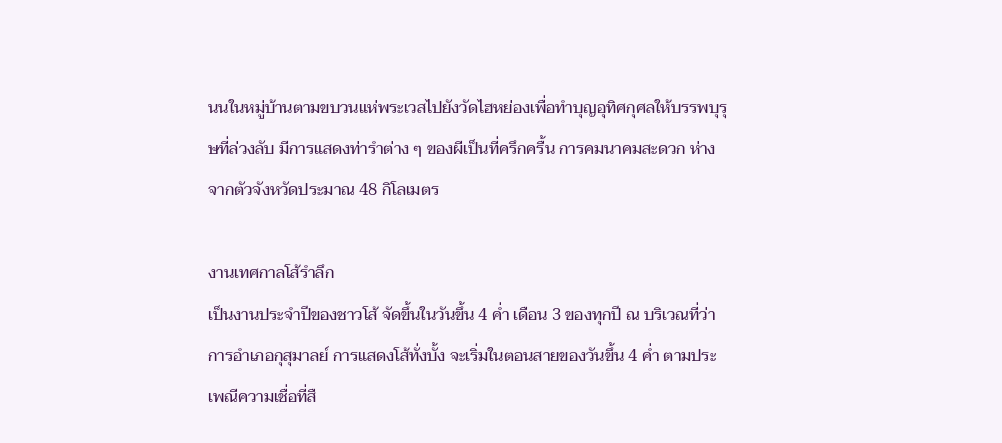นนในหมู่บ้านตามขบวนแห่พระเวสไปยังวัดไฮหย่องเพื่อทำบุญอุทิศกุศลให้บรรพบุรุษที่ล่วงลับ มีการแสดงท่ารำต่าง ๆ ของผีเป็นที่ครึกครื้น การคมนาคมสะดวก ห่างจากตัวจังหวัดประมาณ 48 กิโลเมตร

งานเทศกาลโส้รำลึก
เป็นงานประจำปีของชาวโส้ จัดขึ้นในวันขึ้น 4 ค่ำ เดือน 3 ของทุกปี ณ บริเวณที่ว่าการอำเภอกุสุมาลย์ การแสดงโส้ทั่งบั้ง จะเริ่มในตอนสายของวันขึ้น 4 ค่ำ ตามประเพณีความเชื่อที่สื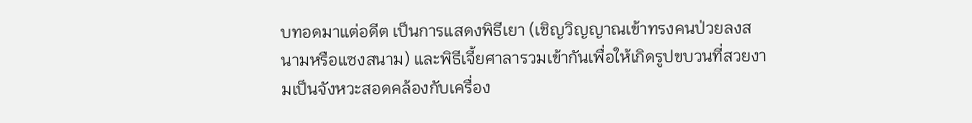บทอดมาแต่อดีต เป็นการแสดงพิธีเยา (เชิญวิญญาณเข้าทรงคนป่วยลงสนามหรือแซงสนาม) และพิธีเจี้ยศาลารวมเข้ากันเพื่อให้เกิดรูปขบวนที่สวยงามเป็นจังหวะสอดคล้องกับเครื่อง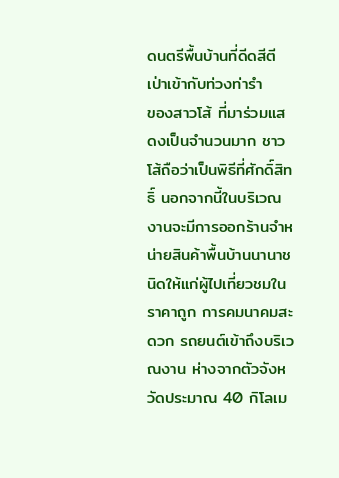ดนตรีพื้นบ้านที่ดีดสีตีเป่าเข้ากับท่วงท่ารำ
ของสาวโส้ ที่มาร่วมแสดงเป็นจำนวนมาก ชาวโส้ถือว่าเป็นพิธีที่ศักดิ์สิทธิ์ นอกจากนี้ในบริเวณงานจะมีการออกร้านจำหน่ายสินค้าพื้นบ้านนานาชนิดให้แก่ผู้ไปเที่ยวชมในราคาถูก การคมนาคมสะดวก รถยนต์เข้าถึงบริเวณงาน ห่างจากตัวจังหวัดประมาณ 40 กิโลเม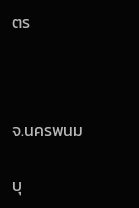ตร



จ.นครพนม

บุ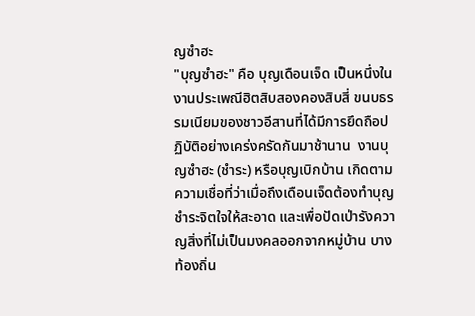ญซำฮะ
"บุญซำฮะ" คือ บุญเดือนเจ็ด เป็นหนึ่งในงานประเพณีฮิตสิบสองคองสิบสี่ ขนบธรรมเนียมของชาวอีสานที่ได้มีการยึดถือปฏิบัติอย่างเคร่งครัดกันมาช้านาน  งานบุญซำฮะ (ชำระ) หรือบุญเบิกบ้าน เกิดตามความเชื่อที่ว่าเมื่อถึงเดือนเจ็ดต้องทำบุญชำระจิตใจให้สะอาด และเพื่อปัดเป่ารังควาญสิ่งที่ไม่เป็นมงคลออกจากหมู่บ้าน บางท้องถิ่น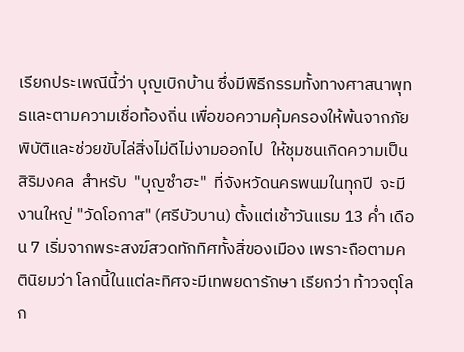เรียกประเพณีนี้ว่า บุญเบิกบ้าน ซึ่งมีพิธีกรรมทั้งทางศาสนาพุทธและตามความเชื่อท้องถิ่น เพื่อขอความคุ้มครองให้พ้นจากภัยพิบัติและช่วยขับไล่สิ่งไม่ดีไม่งามออกไป  ให้ชุมชนเกิดความเป็นสิริมงคล  สำหรับ  "บุญซำฮะ"  ที่จังหวัดนครพนมในทุกปี  จะมีงานใหญ่ "วัดโอกาส" (ศรีบัวบาน) ตั้งแต่เช้าวันแรม 13 ค่ำ เดือน 7 เริ่มจากพระสงฆ์สวดทักทิศทั้งสิ่ของเมือง เพราะถือตามคตินิยมว่า โลกนี้ในแต่ละทิศจะมีเทพยดารักษา เรียกว่า ท้าวจตุโลก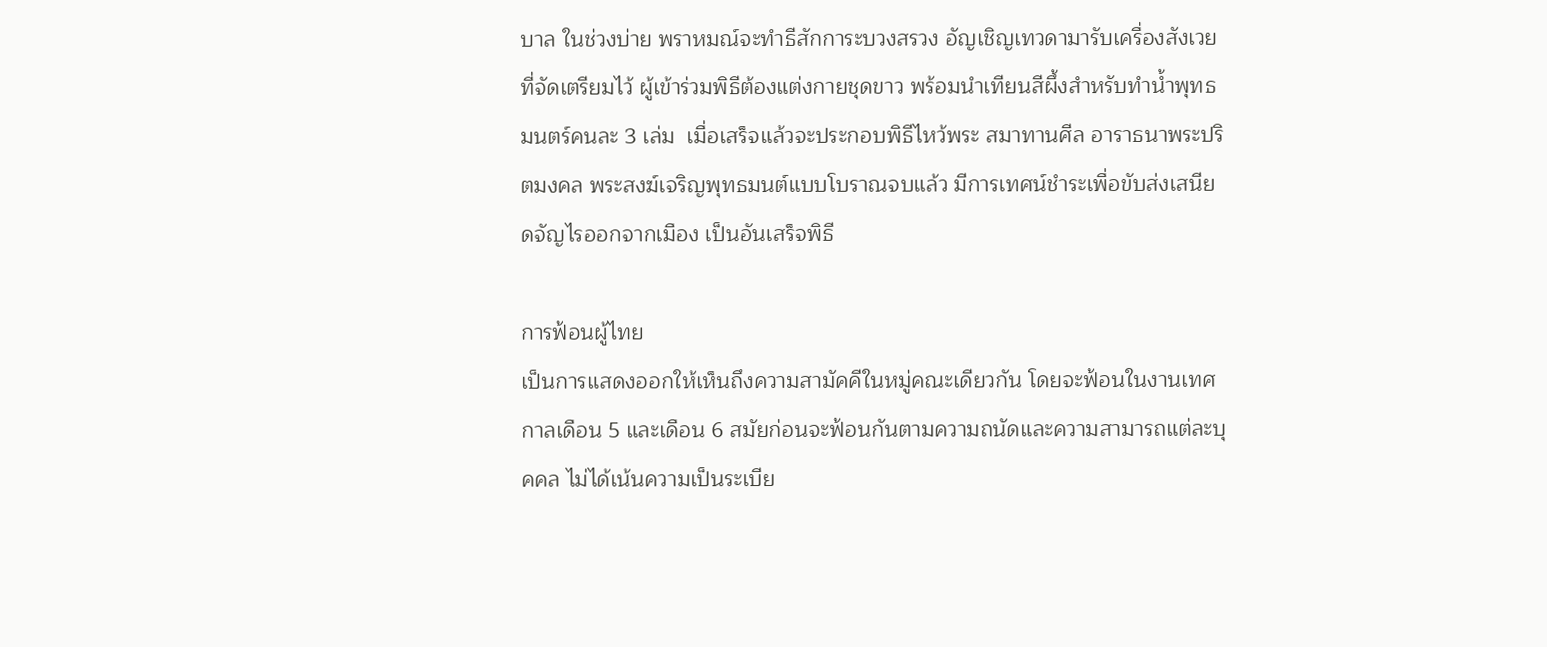บาล ในช่วงบ่าย พราหมณ์จะทำธีสักการะบวงสรวง อัญเชิญเทวดามารับเครื่องสังเวยที่จัดเตรียมไว้ ผู้เข้าร่วมพิธีต้องแต่งกายชุดขาว พร้อมนำเทียนสีผึ้งสำหรับทำน้ำพุทธมนตร์คนละ 3 เล่ม  เมื่อเสร็จแล้วจะประกอบพิธีไหว้พระ สมาทานศีล อาราธนาพระปริตมงคล พระสงฆ์เจริญพุทธมนต์แบบโบราณจบแล้ว มีการเทศน์ชำระเพื่อขับส่งเสนียดจัญไรออกจากเมือง เป็นอันเสร็จพิธี

การฟ้อนผู้ไทย
เป็นการแสดงออกให้เห็นถึงความสามัคคีในหมู่คณะเดียวกัน โดยจะฟ้อนในงานเทศกาลเดือน 5 และเดือน 6 สมัยก่อนจะฟ้อนกันตามความถนัดและความสามารถแต่ละบุคคล ไม่ได้เน้นความเป็นระเบีย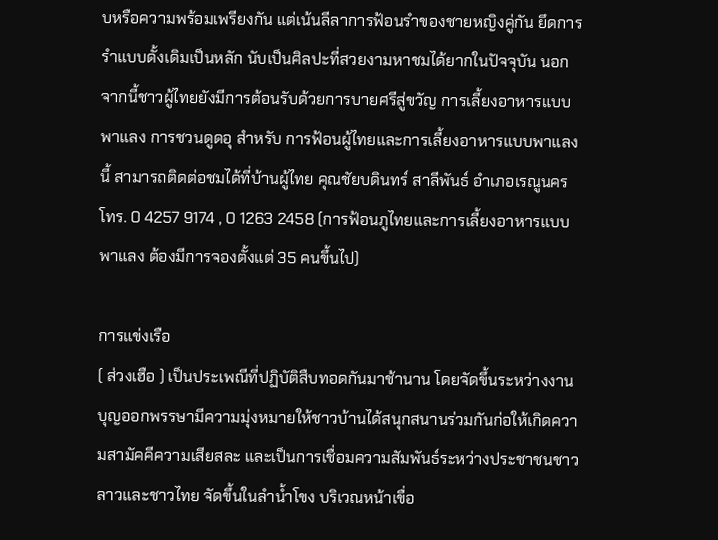บหรือความพร้อมเพรียงกัน แต่เน้นลีลาการฟ้อนรำของชายหญิงคู่กัน ยึดการรำแบบดั้งเดิมเป็นหลัก นับเป็นศิลปะที่สวยงามหาชมได้ยากในปัจจุบัน นอกจากนี้ชาวผู้ไทยยังมีการต้อนรับด้วยการบายศรีสู่ขวัญ การเลี้ยงอาหารแบบพาแลง การชวนดูดอุ สำหรับ การฟ้อนผู้ไทยและการเลี้ยงอาหารแบบพาแลงนี้ สามารถติดต่อชมได้ที่บ้านผู้ไทย คุณชัยบดินทร์ สาลีพันธ์ อำเภอเรณูนคร โทร. 0 4257 9174 , 0 1263 2458 (การฟ้อนภูไทยและการเลี้ยงอาหารแบบพาแลง ต้องมีการจองตั้งแต่ 35 คนขึ้นไป)

การแข่งเรือ
( ส่วงเฮือ ) เป็นประเพณีที่ปฏิบัติสืบทอดกันมาช้านาน โดยจัดขึ้นระหว่างงานบุญออกพรรษามีความมุ่งหมายให้ชาวบ้านได้สนุกสนานร่วมกันก่อให้เกิดความสามัคคีความเสียสละ และเป็นการเชื่อมความสัมพันธ์ระหว่างประชาชนชาวลาวและชาวไทย จัดขึ้นในลำน้ำโขง บริเวณหน้าเขื่อ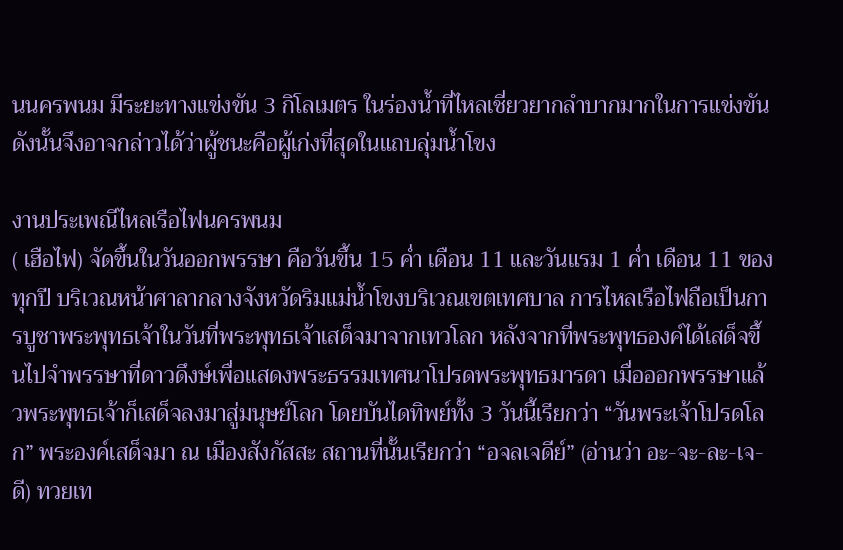นนครพนม มีระยะทางแข่งขัน 3 กิโลเมตร ในร่องน้ำที่ไหลเชี่ยวยากลำบากมากในการแข่งขัน ดังนั้นจึงอาจกล่าวได้ว่าผู้ชนะคือผู้เก่งที่สุดในแถบลุ่มน้ำโขง

งานประเพณีไหลเรือไฟนครพนม
( เฮือไฟ) จัดขึ้นในวันออกพรรษา คือวันขึ้น 15 ค่ำ เดือน 11 และวันแรม 1 ค่ำ เดือน 11 ของทุกปี บริเวณหน้าศาลากลางจังหวัดริมแม่น้ำโขงบริเวณเขตเทศบาล การไหลเรือไฟถือเป็นการบูชาพระพุทธเจ้าในวันที่พระพุทธเจ้าเสด็จมาจากเทวโลก หลังจากที่พระพุทธองค์ได้เสด็จขึ้นไปจำพรรษาที่ดาวดึงษ์เพื่อแสดงพระธรรมเทศนาโปรดพระพุทธมารดา เมื่อออกพรรษาแล้วพระพุทธเจ้าก็เสด็จลงมาสู่มนุษย์โลก โดยบันไดทิพย์ทั้ง 3 วันนี้เรียกว่า “วันพระเจ้าโปรดโลก” พระองค์เสด็จมา ณ เมืองสังกัสสะ สถานที่นั้นเรียกว่า “อจลเจดีย์” (อ่านว่า อะ-จะ-ละ-เจ-ดี) ทวยเท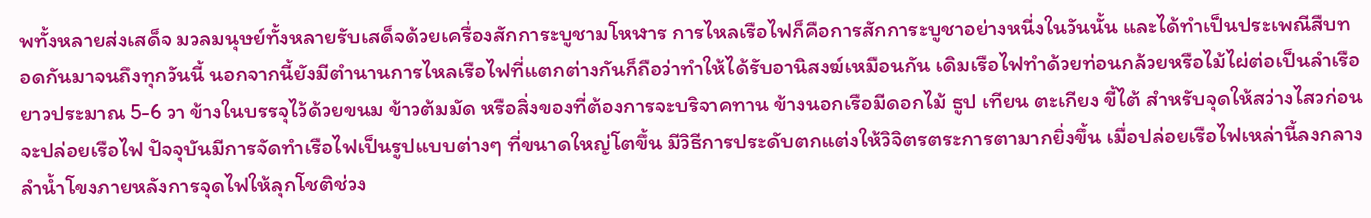พทั้งหลายส่งเสด็จ มวลมนุษย์ทั้งหลายรับเสด็จด้วยเครื่องสักการะบูชามโหฬาร การไหลเรือไฟก็คือการสักการะบูชาอย่างหนี่งในวันนั้น และได้ทำเป็นประเพณีสืบทอดกันมาจนถึงทุกวันนี้ นอกจากนี้ยังมีตำนานการไหลเรือไฟที่แตกต่างกันก็ถือว่าทำให้ได้รับอานิสงฆ์เหมือนกัน เดิมเรือไฟทำด้วยท่อนกล้วยหรือไม้ไผ่ต่อเป็นลำเรือยาวประมาณ 5-6 วา ข้างในบรรจุไว้ด้วยขนม ข้าวต้มมัด หรือสิ่งของที่ต้องการจะบริจาคทาน ข้างนอกเรือมีดอกไม้ ธูป เทียน ตะเกียง ขี้ไต้ สำหรับจุดให้สว่างไสวก่อนจะปล่อยเรือไฟ ปัจจุบันมีการจัดทำเรือไฟเป็นรูปแบบต่างๆ ที่ขนาดใหญ่โตขึ้น มีวิธีการประดับตกแต่งให้วิจิตรตระการตามากยิ่งขึ้น เมื่อปล่อยเรือไฟเหล่านี้ลงกลางลำน้ำโขงภายหลังการจุดไฟให้ลุกโชติช่วง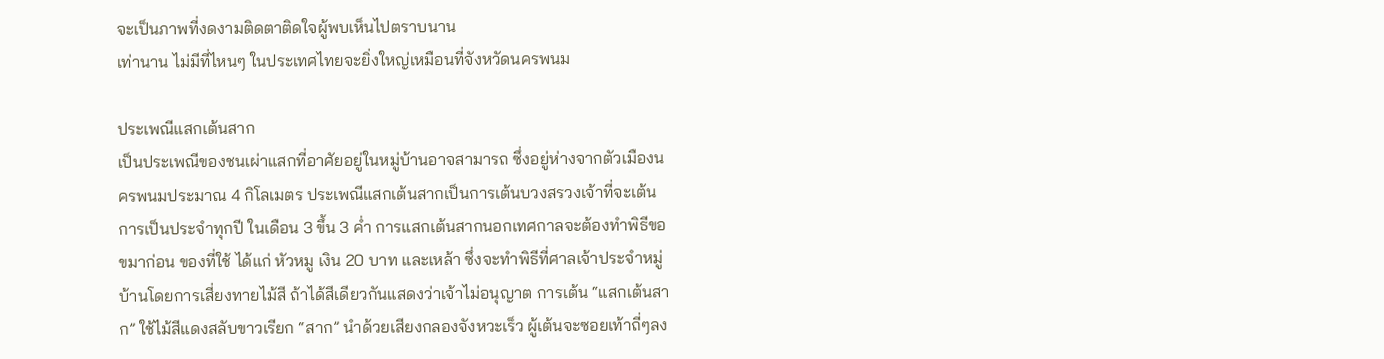จะเป็นภาพที่งดงามติดตาติดใจผู้พบเห็นไปตราบนาน
เท่านาน ไม่มีที่ไหนๆ ในประเทศไทยจะยิ่งใหญ่เหมือนที่จังหวัดนครพนม

ประเพณีแสกเต้นสาก
เป็นประเพณีของชนเผ่าแสกที่อาศัยอยู่ในหมู่บ้านอาจสามารถ ซึ่งอยู่ห่างจากตัวเมืองนครพนมประมาณ 4 กิโลเมตร ประเพณีแสกเต้นสากเป็นการเต้นบวงสรวงเจ้าที่จะเต้นการเป็นประจำทุกปี ในเดือน 3 ขึ้น 3 ค่ำ การแสกเต้นสากนอกเทศกาลจะต้องทำพิธีขอขมาก่อน ของที่ใช้ ได้แก่ หัวหมู เงิน 20 บาท และเหล้า ซึ่งจะทำพิธีที่ศาลเจ้าประจำหมู่บ้านโดยการเสี่ยงทายไม้สี ถ้าได้สีเดียวกันแสดงว่าเจ้าไม่อนุญาต การเต้น “แสกเต้นสาก” ใช้ไม้สีแดงสลับขาวเรียก “สาก” นำด้วยเสียงกลองจังหวะเร็ว ผู้เต้นจะซอยเท้าถี่ๆลง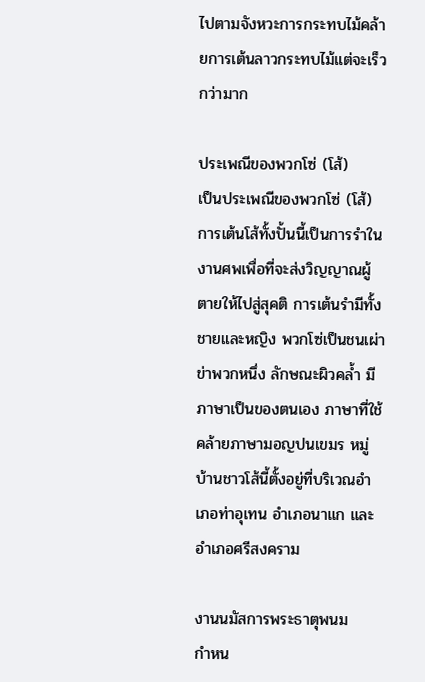ไปตามจังหวะการกระทบไม้คล้ายการเต้นลาวกระทบไม้แต่จะเร็วกว่ามาก

ประเพณีของพวกโซ่ (โส้)
เป็นประเพณีของพวกโซ่ (โส้) การเต้นโส้ทั้งปั้นนี้เป็นการรำในงานศพเพื่อที่จะส่งวิญญาณผู้ตายให้ไปสู่สุคติ การเต้นรำมีทั้งชายและหญิง พวกโซ่เป็นชนเผ่าข่าพวกหนึ่ง ลักษณะผิวคล้ำ มีภาษาเป็นของตนเอง ภาษาที่ใช้คล้ายภาษามอญปนเขมร หมู่บ้านชาวโส้นี้ตั้งอยู่ที่บริเวณอำเภอท่าอุเทน อำเภอนาแก และอำเภอศรีสงคราม

งานนมัสการพระธาตุพนม
กำหน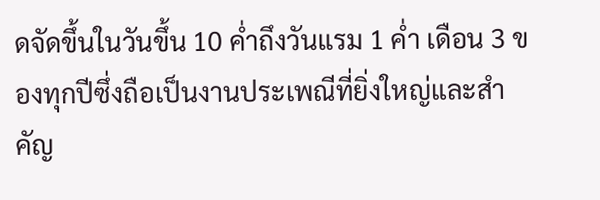ดจัดขึ้นในวันขึ้น 10 ค่ำถึงวันแรม 1 ค่ำ เดือน 3 ของทุกปีซึ่งถือเป็นงานประเพณีที่ยิ่งใหญ่และสำคัญ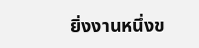ยิ่งงานหนึ่งข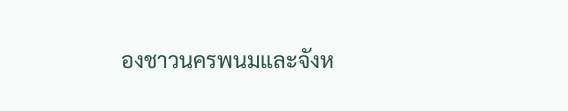องชาวนครพนมและจังห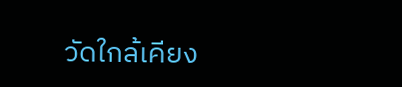วัดใกล้เคียง